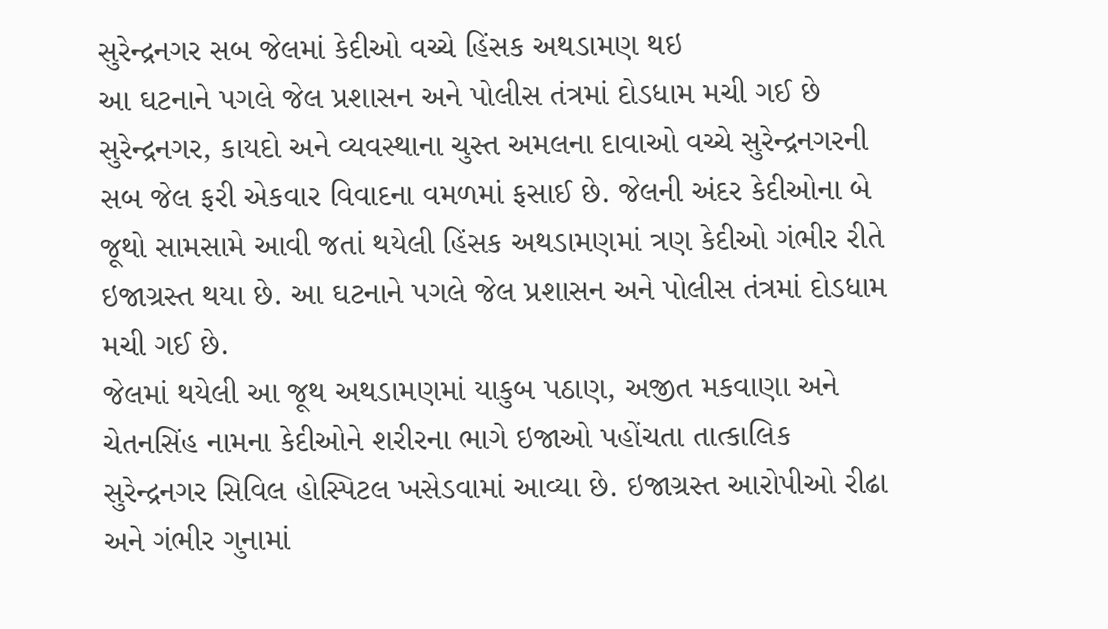સુરેન્દ્રનગર સબ જેલમાં કેદીઓ વચ્ચે હિંસક અથડામણ થઇ
આ ઘટનાને પગલે જેલ પ્રશાસન અને પોલીસ તંત્રમાં દોડધામ મચી ગઈ છે
સુરેન્દ્રનગર, કાયદો અને વ્યવસ્થાના ચુસ્ત અમલના દાવાઓ વચ્ચે સુરેન્દ્રનગરની સબ જેલ ફરી એકવાર વિવાદના વમળમાં ફસાઈ છે. જેલની અંદર કેદીઓના બે જૂથો સામસામે આવી જતાં થયેલી હિંસક અથડામણમાં ત્રણ કેદીઓ ગંભીર રીતે ઇજાગ્રસ્ત થયા છે. આ ઘટનાને પગલે જેલ પ્રશાસન અને પોલીસ તંત્રમાં દોડધામ મચી ગઈ છે.
જેલમાં થયેલી આ જૂથ અથડામણમાં યાકુબ પઠાણ, અજીત મકવાણા અને ચેતનસિંહ નામના કેદીઓને શરીરના ભાગે ઇજાઓ પહોંચતા તાત્કાલિક સુરેન્દ્રનગર સિવિલ હોસ્પિટલ ખસેડવામાં આવ્યા છે. ઇજાગ્રસ્ત આરોપીઓ રીઢા અને ગંભીર ગુનામાં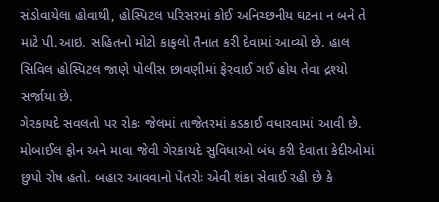સંડોવાયેલા હોવાથી, હોસ્પિટલ પરિસરમાં કોઈ અનિચ્છનીય ઘટના ન બને તે માટે પી.આઇ. સહિતનો મોટો કાફલો તૈનાત કરી દેવામાં આવ્યો છે. હાલ સિવિલ હોસ્પિટલ જાણે પોલીસ છાવણીમાં ફેરવાઈ ગઈ હોય તેવા દ્રશ્યો સર્જાયા છે.
ગેરકાયદે સવલતો પર રોકઃ જેલમાં તાજેતરમાં કડકાઈ વધારવામાં આવી છે. મોબાઈલ ફોન અને માવા જેવી ગેરકાયદે સુવિધાઓ બંધ કરી દેવાતા કેદીઓમાં છુપો રોષ હતો. બહાર આવવાનો પેંતરોઃ એવી શંકા સેવાઈ રહી છે કે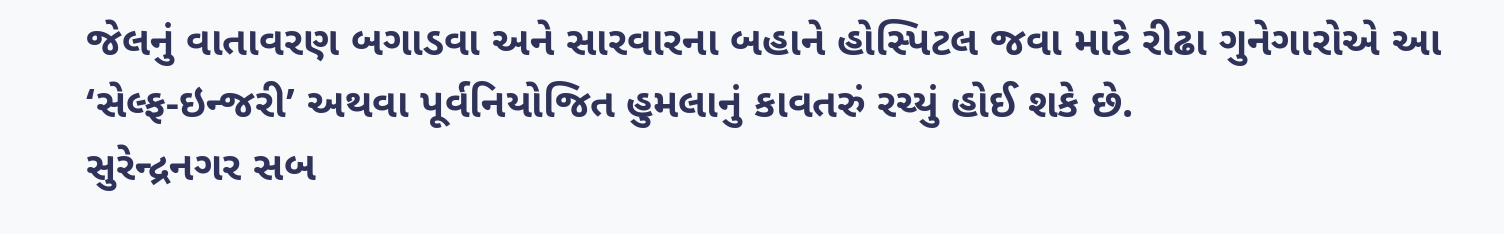જેલનું વાતાવરણ બગાડવા અને સારવારના બહાને હોસ્પિટલ જવા માટે રીઢા ગુનેગારોએ આ ‘સેલ્ફ-ઇન્જરી’ અથવા પૂર્વનિયોજિત હુમલાનું કાવતરું રચ્યું હોઈ શકે છે.
સુરેન્દ્રનગર સબ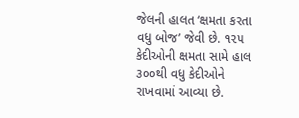જેલની હાલત ‘ક્ષમતા કરતા વધુ બોજ’ જેવી છે. ૧૨૫ કેદીઓની ક્ષમતા સામે હાલ ૩૦૦થી વધુ કેદીઓને રાખવામાં આવ્યા છે.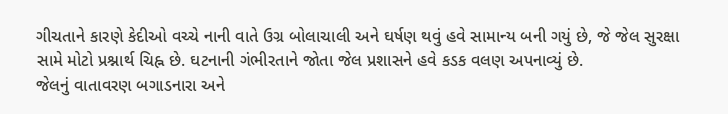ગીચતાને કારણે કેદીઓ વચ્ચે નાની વાતે ઉગ્ર બોલાચાલી અને ઘર્ષણ થવું હવે સામાન્ય બની ગયું છે, જે જેલ સુરક્ષા સામે મોટો પ્રશ્નાર્થ ચિહ્ન છે. ઘટનાની ગંભીરતાને જોતા જેલ પ્રશાસને હવે કડક વલણ અપનાવ્યું છે.
જેલનું વાતાવરણ બગાડનારા અને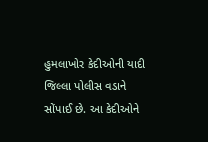હુમલાખોર કેદીઓની યાદી જિલ્લા પોલીસ વડાને સોંપાઈ છે. આ કેદીઓને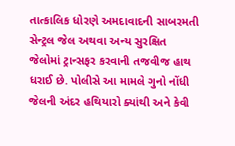તાત્કાલિક ધોરણે અમદાવાદની સાબરમતી સેન્ટ્રલ જેલ અથવા અન્ય સુરક્ષિત જેલોમાં ટ્રાન્સફર કરવાની તજવીજ હાથ ધરાઈ છે. પોલીસે આ મામલે ગુનો નોંધી જેલની અંદર હથિયારો ક્યાંથી અને કેવી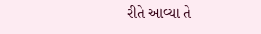રીતે આવ્યા તે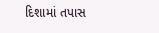દિશામાં તપાસ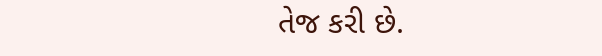તેજ કરી છે.